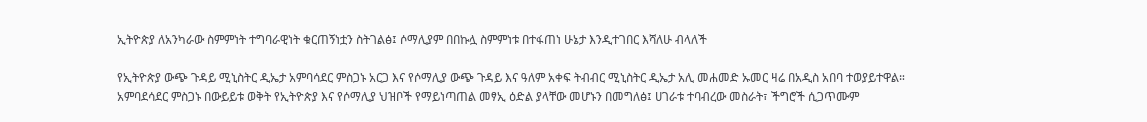ኢትዮጵያ ለአንካራው ስምምነት ተግባራዊነት ቁርጠኝነቷን ስትገልፅ፤ ሶማሊያም በበኩሏ ስምምነቱ በተፋጠነ ሁኔታ እንዲተገበር እሻለሁ ብላለች

የኢትዮጵያ ውጭ ጉዳይ ሚኒስትር ዲኤታ አምባሳደር ምስጋኑ አርጋ እና የሶማሊያ ውጭ ጉዳይ እና ዓለም አቀፍ ትብብር ሚኒስትር ዲኤታ አሊ መሐመድ ኡመር ዛሬ በአዲስ አበባ ተወያይተዋል። አምባደሳደር ምስጋኑ በውይይቱ ወቅት የኢትዮጵያ እና የሶማሊያ ህዝቦች የማይነጣጠል መፃኢ ዕድል ያላቸው መሆኑን በመግለፅ፤ ሀገራቱ ተባብረው መስራት፣ ችግሮች ሲጋጥሙም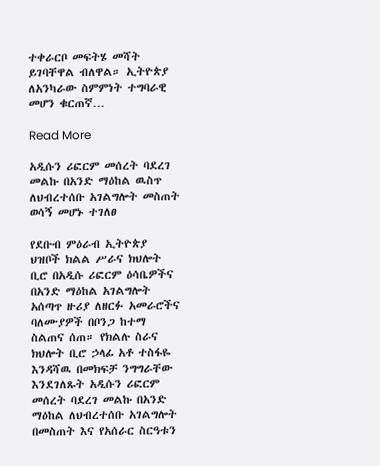ተቀራርቦ መፍትሄ መሻት ይገባቸዋል ብለዋል። ኢትዮጵያ ለአንካራው ስምምነት ተግባራዊ መሆን ቁርጠኛ…

Read More

አዲሱን ሪፎርም መሰረት ባደረገ መልኩ በአንድ ማዕከል ዉስጥ ለህብረተሰቡ አገልግሎት መስጠት ወሳኝ መሆኑ ተገለፀ

የደቡብ ምዕራብ ኢትዮጵያ ህዝቦች ክልል ሥራና ክህሎት ቢሮ በአዲሱ ሪፎርም ዕሳቤዎችና በአንድ ማዕከል አገልግሎት አሰጣጥ ዙሪያ ለዘርፉ አመራሮችና ባለሙያዎች በቦንጋ ከተማ ስልጠና ሰጠ። የክልሉ ስራና ክህሎት ቢሮ ኃላፊ አቶ ተስፋዬ እንዳሻዉ በመክፍቻ ንግግራቸው እንደገለጹት አዲሱን ሪፎርም መሰረት ባደረገ መልኩ በአንድ ማዕከል ለህብረተሰቡ አገልግሎት በመስጠት እና የአሰራር ስርዓቱን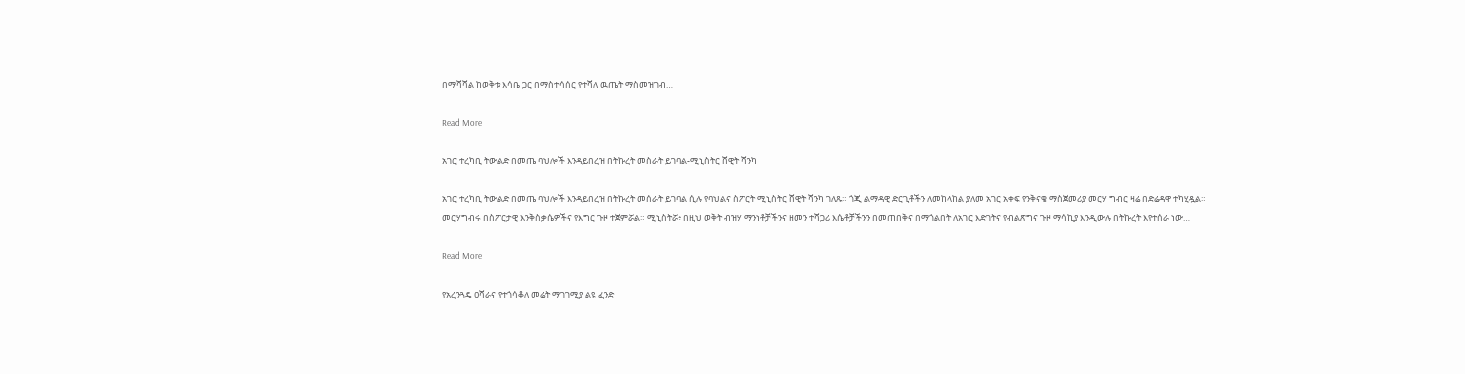በማሻሻል ከወቅቱ እሳቤ ጋር በማስተሳሰር የተሻለ ዉጤት ማስመዝገብ…

Read More

አገር ተረካቢ ትውልድ በመጤ ባህሎች እንዳይበረዝ በትኩረት መስራት ይገባል-ሚኒስትር ሸዊት ሻንካ

አገር ተረካቢ ትውልድ በመጤ ባህሎች እንዳይበረዝ በትኩረት መሰራት ይገባል ሲሉ የባህልና ስፖርት ሚኒስትር ሸዊት ሻንካ ገለጹ። ጎጂ ልማዳዊ ድርጊቶችን ለመከላከል ያለመ አገር አቀፍ የንቅናቄ ማስጀመሪያ መርሃ ግብር ዛሬ በድሬዳዋ ተካሂዷል። መርሃግብሩ በስፖርታዊ እንቅስቃሴዎችና የእግር ጉዞ ተጀምሯል። ሚኒስትሯ፥ በዚህ ወቅት ብዝሃ ማንነቶቻችንና ዘመን ተሻጋሪ እሴቶቻችንን በመጠበቅና በማጎልበት ለአገር እድገትና የብልጽግና ጉዞ ማሳኪያ እንዲውሉ በትኩረት እየተሰራ ነው…

Read More

የአረንጓዴ ዐሻራና የተጎሳቆለ መሬት ማገገሚያ ልዩ ፈንድ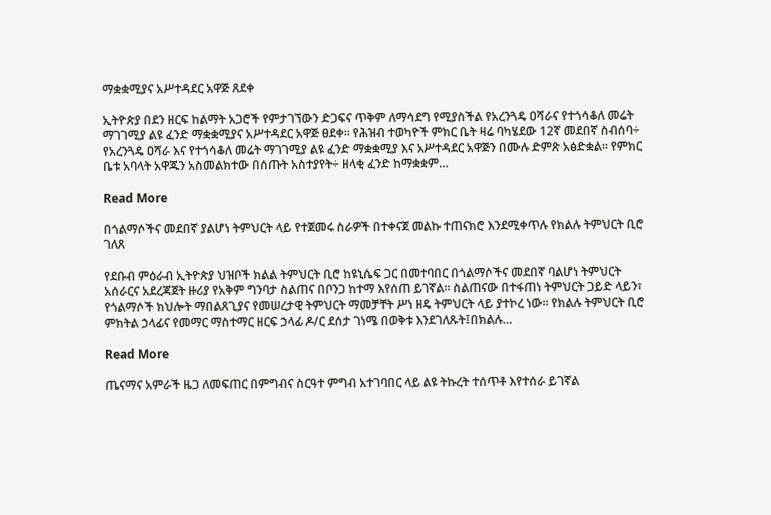ማቋቋሚያና አሥተዳደር አዋጅ ጸደቀ

ኢትዮጵያ በደን ዘርፍ ከልማት አጋሮች የምታገኘውን ድጋፍና ጥቅም ለማሳደግ የሚያስችል የአረንጓዴ ዐሻራና የተጎሳቆለ መሬት ማገገሚያ ልዩ ፈንድ ማቋቋሚያና አሥተዳደር አዋጅ ፀደቀ፡፡ የሕዝብ ተወካዮች ምክር ቤት ዛሬ ባካሄደው 12ኛ መደበኛ ስብሰባ÷ የአረንጓዴ ዐሻራ እና የተጎሳቆለ መሬት ማገገሚያ ልዩ ፈንድ ማቋቋሚያ እና አሥተዳደር አዋጅን በሙሉ ድምጽ አፅድቋል፡፡ የምክር ቤቱ አባላት አዋጁን አስመልክተው በሰጡት አስተያየት÷ ዘላቂ ፈንድ ከማቋቋም…

Read More

በጎልማሶችና መደበኛ ያልሆነ ትምህርት ላይ የተጀመሩ ስራዎች በተቀናጀ መልኩ ተጠናክሮ እንደሚቀጥሉ የክልሉ ትምህርት ቢሮ ገለጸ

የደቡብ ምዕራብ ኢትዮጵያ ህዝቦች ክልል ትምህርት ቢሮ ከዩኒሴፍ ጋር በመተባበር በጎልማሶችና መደበኛ ባልሆነ ትምህርት አሰራርና አደረጃጀት ዙሪያ የአቅም ግንባታ ስልጠና በቦንጋ ከተማ እየሰጠ ይገኛል። ስልጠናው በተፋጠነ ትምህርት ጋይድ ላይን፣ የጎልማሶች ክህሎት ማበልጸጊያና የመሠረታዊ ትምህርት ማመቻቸት ሥነ ዘዴ ትምህርት ላይ ያተኮረ ነው። የክልሉ ትምህርት ቢሮ ምክትል ኃላፊና የመማር ማስተማር ዘርፍ ኃላፊ ዶ/ር ደሰታ ገነሜ በወቅቱ እንደገለጹት፤በክልሉ…

Read More

ጤናማና አምራች ዜጋ ለመፍጠር በምግብና ስርዓተ ምግብ አተገባበር ላይ ልዩ ትኩረት ተሰጥቶ እየተሰራ ይገኛል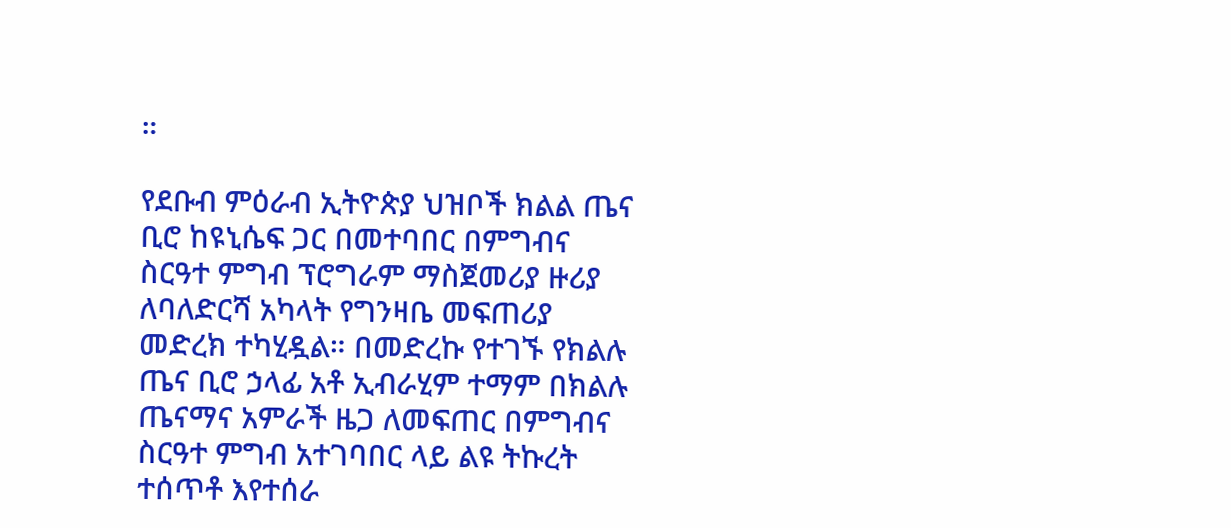።

የደቡብ ምዕራብ ኢትዮጵያ ህዝቦች ክልል ጤና ቢሮ ከዩኒሴፍ ጋር በመተባበር በምግብና ስርዓተ ምግብ ፕሮግራም ማስጀመሪያ ዙሪያ ለባለድርሻ አካላት የግንዛቤ መፍጠሪያ መድረክ ተካሂዷል። በመድረኩ የተገኙ የክልሉ ጤና ቢሮ ኃላፊ አቶ ኢብራሂም ተማም በክልሉ ጤናማና አምራች ዜጋ ለመፍጠር በምግብና ስርዓተ ምግብ አተገባበር ላይ ልዩ ትኩረት ተሰጥቶ እየተሰራ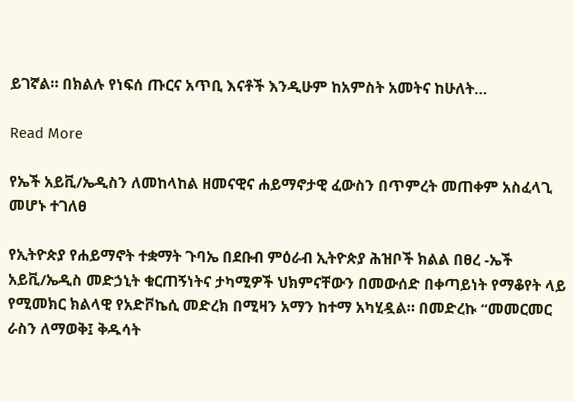ይገኛል። በክልሉ የነፍሰ ጡርና አጥቢ እናቶች እንዲሁም ከአምስት አመትና ከሁለት…

Read More

የኤች አይቪ/ኤዲስን ለመከላከል ዘመናዊና ሐይማኖታዊ ፈውስን በጥምረት መጠቀም አስፈላጊ መሆኑ ተገለፀ

የኢትዮጵያ የሐይማኖት ተቋማት ጉባኤ በደቡብ ምዕራብ ኢትዮጵያ ሕዝቦች ክልል በፀረ -ኤች አይቪ/ኤዲስ መድኃኒት ቁርጠኝነትና ታካሚዎች ህክምናቸውን በመውሰድ በቀጣይነት የማቆየት ላይ የሚመክር ክልላዊ የአድቮኬሲ መድረክ በሚዛን አማን ከተማ አካሂዷል። በመድረኩ “መመርመር ራስን ለማወቅ፤ ቅዱሳት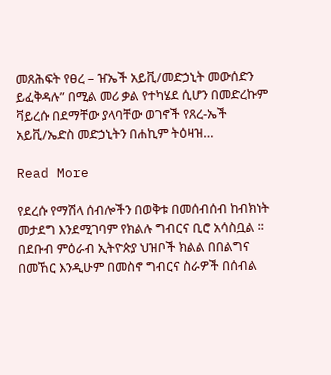መጸሕፍት የፀረ – ዠኤች አይቪ/መድኃኒት መውሰድን ይፈቅዳሉ” በሚል መሪ ቃል የተካሄደ ሲሆን በመድረኩም ቫይረሱ በደማቸው ያላባቸው ወገኖች የጸረ-ኤች አይቪ/ኤድስ መድኃኒትን በሐኪም ትዕዛዝ…

Read More

የደረሱ የማሽላ ሰብሎችን በወቅቱ በመሰብሰብ ከብክነት መታደግ እንደሚገባም የክልሉ ግብርና ቢሮ አሳስቧል ፡፡ በደቡብ ምዕራብ ኢትዮጵያ ህዝቦች ክልል በበልግና በመኸር እንዲሁም በመስኖ ግብርና ስራዎች በሰብል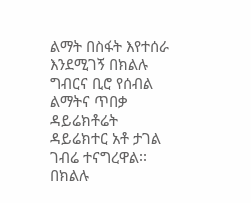ልማት በስፋት እየተሰራ እንደሚገኝ በክልሉ ግብርና ቢሮ የሰብል ልማትና ጥበቃ ዳይሬክቶሬት ዳይሬክተር አቶ ታገል ገብሬ ተናግረዋል፡፡ በክልሉ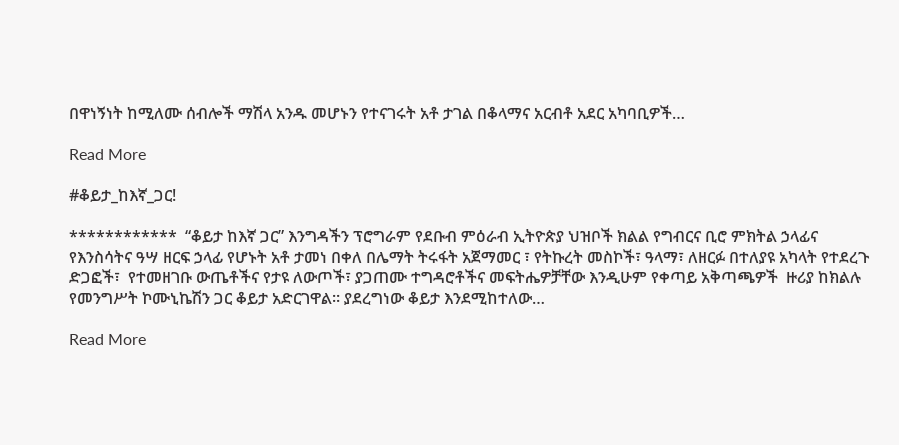በዋነኝነት ከሚለሙ ሰብሎች ማሽላ አንዱ መሆኑን የተናገሩት አቶ ታገል በቆላማና አርብቶ አደር አካባቢዎች…

Read More

#ቆይታ_ከእኛ_ጋር!

************  “ቆይታ ከእኛ ጋር” እንግዳችን ፕሮግራም የደቡብ ምዕራብ ኢትዮጵያ ህዝቦች ክልል የግብርና ቢሮ ምክትል ኃላፊና የእንስሳትና ዓሣ ዘርፍ ኃላፊ የሆኑት አቶ ታመነ በቀለ በሌማት ትሩፋት አጀማመር ፣ የትኩረት መስኮች፣ ዓላማ፣ ለዘርፉ በተለያዩ አካላት የተደረጉ ድጋፎች፣  የተመዘገቡ ውጤቶችና የታዩ ለውጦች፣ ያጋጠሙ ተግዳሮቶችና መፍትሔዎቻቸው እንዲሁም የቀጣይ አቅጣጫዎች  ዙሪያ ከክልሉ የመንግሥት ኮሙኒኬሽን ጋር ቆይታ አድርገዋል። ያደረግነው ቆይታ እንደሚከተለው…

Read More